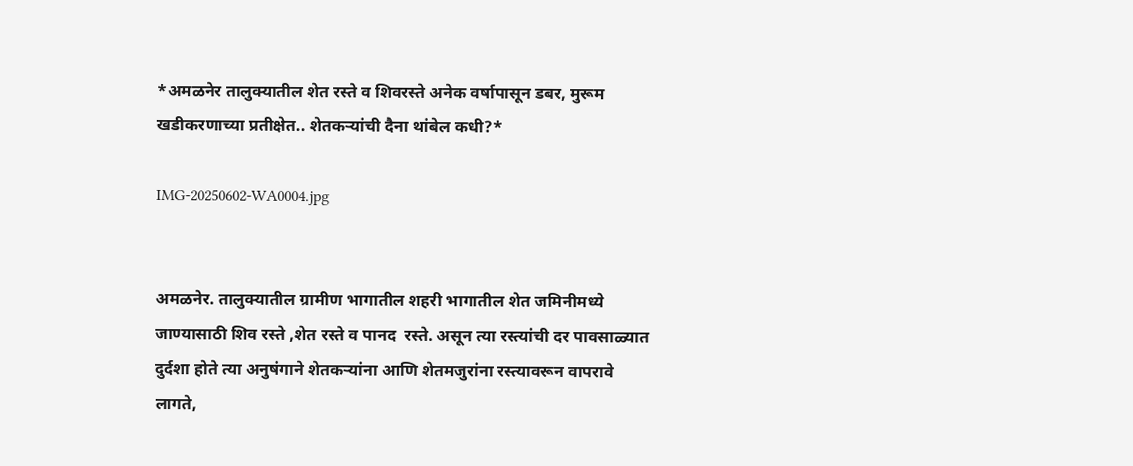*अमळनेर तालुक्यातील शेत रस्ते व शिवरस्ते अनेक वर्षापासून डबर, मुरूम खडीकरणाच्या प्रतीक्षेत.. शेतकऱ्यांची दैना थांबेल कधी?*

IMG-20250602-WA0004.jpg


अमळनेर. तालुक्यातील ग्रामीण भागातील शहरी भागातील शेत जमिनीमध्ये जाण्यासाठी शिव रस्ते ,शेत रस्ते व पानद  रस्ते. असून त्या रस्त्यांची दर पावसाळ्यात दुर्दशा होते त्या अनुषंगाने शेतकऱ्यांना आणि शेतमजुरांना रस्त्यावरून वापरावे लागते,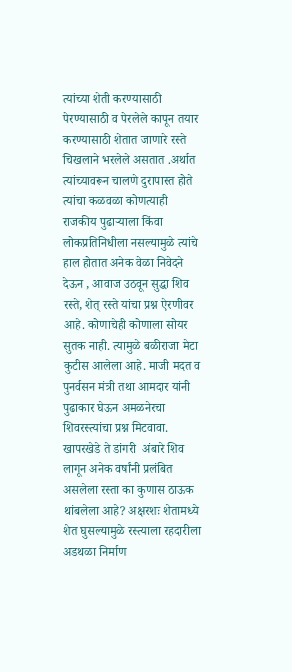त्यांच्या शेती करण्यासाठी पेरण्यासाठी व पेरलेले कापून तयार करण्यासाठी शेतात जाणारे रस्ते चिखलाने भरलेले असतात .अर्थात त्यांच्यावरून चालणे दुरापास्त होते त्यांचा कळवळा कोणत्याही राजकीय पुढार्‍याला किंवा लोकप्रतिनिधीला नसल्यामुळे त्यांचे हाल होतात अनेक वेळा निवेदने देऊन , आवाज उठवून सुद्धा शिव रस्ते, शेत् रस्ते यांचा प्रश्न ऐरणीवर आहे. कोणाचेही कोणाला सोयर सुतक नाही. त्यामुळे बळीराजा मेटा कुटीस आलेला आहे. माजी मदत व पुनर्वसन मंत्री तथा आमदार यांनी पुढाकार घेऊन अमळनेरचा शिवरस्त्यांचा प्रश्न मिटवावा. खापरखेडे ते डांगरी  अंबारे शिव लागून अनेक वर्षांनी प्रलंबित असलेला रस्ता का कुणास ठाऊक थांबलेला आहे? अक्षरशः शेतामध्ये शेत घुसल्यामुळे रस्त्याला रहदारीला अडथळा निर्माण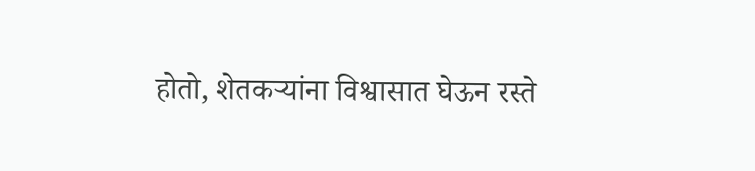होतो, शेतकऱ्यांना विश्वासात घेऊन रस्ते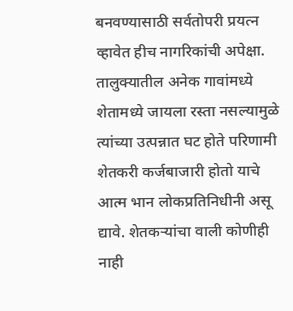बनवण्यासाठी सर्वतोपरी प्रयत्न व्हावेत हीच नागरिकांची अपेक्षा. तालुक्यातील अनेक गावांमध्ये शेतामध्ये जायला रस्ता नसल्यामुळे त्यांच्या उत्पन्नात घट होते परिणामी शेतकरी कर्जबाजारी होतो याचे आत्म भान लोकप्रतिनिधीनी असू द्यावे. शेतकऱ्यांचा वाली कोणीही नाही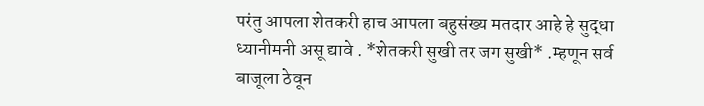परंतु आपला शेतकरी हाच आपला बहुसंख्य मतदार आहे हे सुद्धा ध्यानीमनी असू द्यावे . *शेतकरी सुखी तर जग सुखी* .म्हणून सर्व बाजूला ठेवून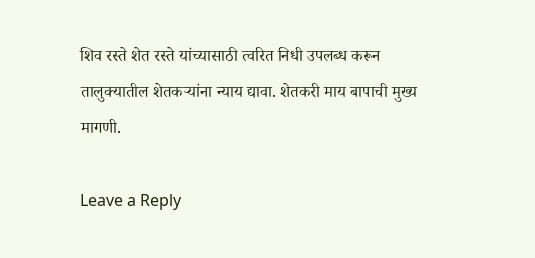शिव रस्ते शेत रस्ते यांच्यासाठी त्वरित निधी उपलब्ध करून तालुक्यातील शेतकऱ्यांना न्याय द्यावा. शेतकरी माय बापाची मुख्य मागणी.

Leave a Reply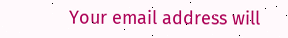Your email address will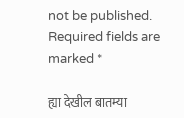not be published. Required fields are marked *

ह्या देखील बातम्या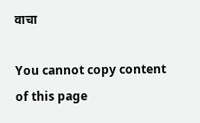वाचा

You cannot copy content of this page